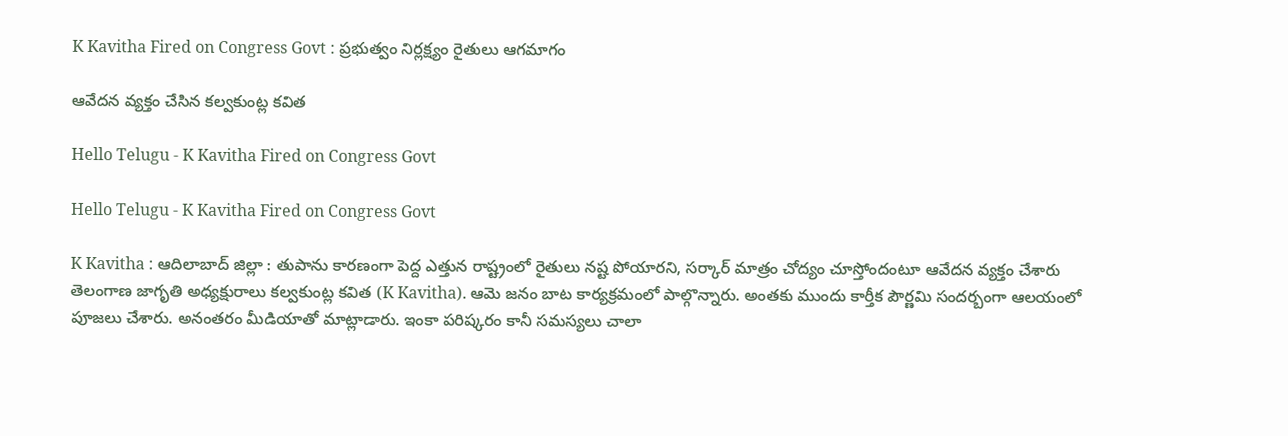K Kavitha Fired on Congress Govt : ప్ర‌భుత్వం నిర్ల‌క్ష్యం రైతులు ఆగ‌మాగం

ఆవేద‌న వ్య‌క్తం చేసిన క‌ల్వ‌కుంట్ల క‌విత

Hello Telugu - K Kavitha Fired on Congress Govt

Hello Telugu - K Kavitha Fired on Congress Govt

K Kavitha : ఆదిలాబాద్ జిల్లా : తుపాను కార‌ణంగా పెద్ద ఎత్తున రాష్ట్రంలో రైతులు న‌ష్ట పోయార‌ని, స‌ర్కార్ మాత్రం చోద్యం చూస్తోందంటూ ఆవేద‌న వ్య‌క్తం చేశారు తెలంగాణ జాగృతి అధ్య‌క్షురాలు క‌ల్వ‌కుంట్ల క‌విత‌ (K Kavitha). ఆమె జ‌నం బాట కార్య‌క్ర‌మంలో పాల్గొన్నారు. అంత‌కు ముందు కార్తీక పౌర్ణ‌మి సంద‌ర్బంగా ఆల‌యంలో పూజ‌లు చేశారు. అనంత‌రం మీడియాతో మాట్లాడారు. ఇంకా పరిష్కరం కానీ సమస్యలు చాలా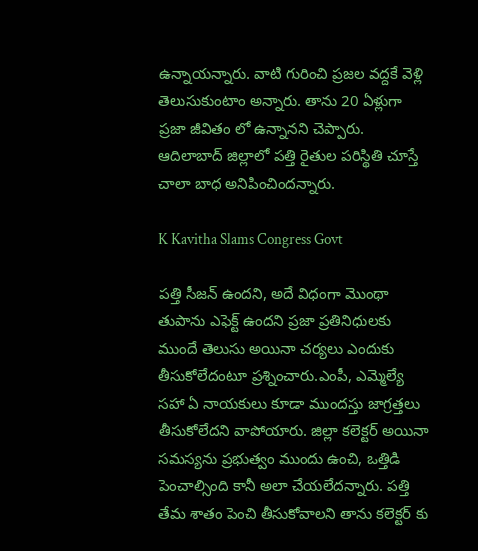ఉన్నాయన్నారు. వాటి గురించి ప్రజల వద్దకే వెళ్లి తెలుసుకుంటాం అన్నారు. తాను 20 ఏళ్లుగా ప్రజా జీవితం లో ఉన్నానని చెప్పారు. ఆదిలాబాద్ జిల్లాలో పత్తి రైతుల పరిస్థితి చూస్తే చాలా బాధ అనిపించిందన్నారు.

K Kavitha Slams Congress Govt

పత్తి సీజన్ ఉందని, అదే విధంగా మొంథా తుపాను ఎఫెక్ట్ ఉందని ప్రజా ప్రతినిధులకు ముందే తెలుసు అయినా చ‌ర్య‌లు ఎందుకు తీసుకోలేదంటూ ప్ర‌శ్నించారు.ఎంపీ, ఎమ్మెల్యే సహా ఏ నాయకులు కూడా ముందస్తు జాగ్రత్తలు తీసుకోలేద‌ని వాపోయారు. జిల్లా కలెక్టర్ అయినా సమస్యను ప్రభుత్వం ముందు ఉంచి, ఒత్తిడి పెంచాల్సింది కానీ అలా చేయ‌లేద‌న్నారు. పత్తి తేమ శాతం పెంచి తీసుకోవాలని తాను క‌లెక్ట‌ర్ కు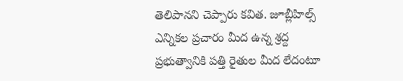తెలిపాన‌ని చెప్పారు క‌విత‌. జూబ్లీహిల్స్ ఎన్నికల ప్రచారం మీద ఉన్న శ్రద్ద ప్రభుత్వానికి పత్తి రైతుల మీద లేదంటూ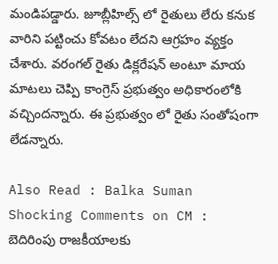మండిప‌డ్డారు. జూబ్లీహిల్స్ లో రైతులు లేరు కనుక వారిని పట్టించు కోవటం లేదని ఆగ్ర‌హం వ్య‌క్తం చేశారు. వరంగల్ రైతు డిక్లరేష‌న్ అంటూ మాయ‌ మాటలు చెప్పి కాంగ్రెస్ ప్రభుత్వం అధికారంలోకి వచ్చిందన్నారు. ఈ ప్రభుత్వం లో రైతు సంతోషంగా లేడన్నారు.

Also Read : Balka Suman Shocking Comments on CM : బెదిరింపు రాజ‌కీయాల‌కు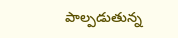పాల్ప‌డుతున్న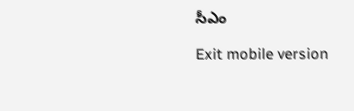సీఎం

Exit mobile version